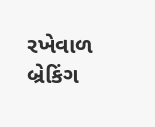રખેવાળ
બ્રેકિંગ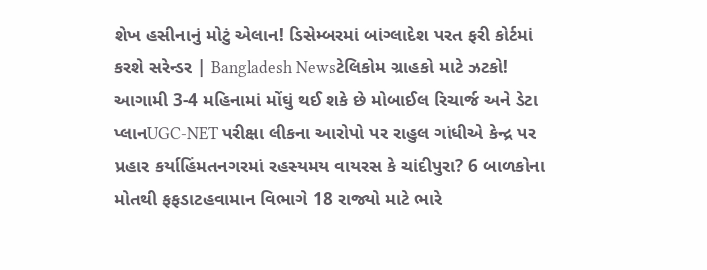શેખ હસીનાનું મોટું એલાન! ડિસેમ્બરમાં બાંગ્લાદેશ પરત ફરી કોર્ટમાં કરશે સરેન્ડર | Bangladesh Newsટેલિકોમ ગ્રાહકો માટે ઝટકો! આગામી 3-4 મહિનામાં મોંઘું થઈ શકે છે મોબાઈલ રિચાર્જ અને ડેટા પ્લાનUGC-NET પરીક્ષા લીકના આરોપો પર રાહુલ ગાંધીએ કેન્દ્ર પર પ્રહાર કર્યાહિંમતનગરમાં રહસ્યમય વાયરસ કે ચાંદીપુરા? 6 બાળકોના મોતથી ફફડાટહવામાન વિભાગે 18 રાજ્યો માટે ભારે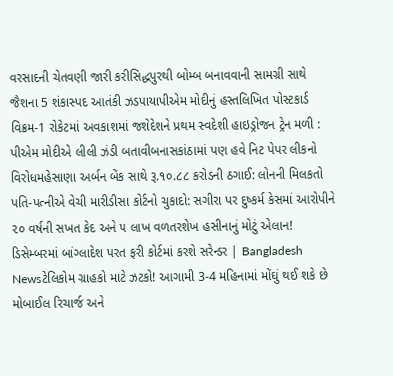વરસાદની ચેતવણી જારી કરીસિદ્ધપુરથી બોમ્બ બનાવવાની સામગ્રી સાથે જૈશના 5 શંકાસ્પદ આતંકી ઝડપાયાપીએમ મોદીનું હસ્તલિખિત પોસ્ટકાર્ડ વિક્રમ-1 રોકેટમાં અવકાશમાં જશેદેશને પ્રથમ સ્વદેશી હાઇડ્રોજન ટ્રેન મળી : પીએમ મોદીએ લીલી ઝંડી બતાવીબનાસકાંઠામાં પણ હવે નિટ પેપર લીકનો વિરોધમહેસાણા અર્બન બેંક સાથે રૂ.૧૦.૮૮ કરોડની ઠગાઈ: લોનની મિલકતો પતિ-પત્નીએ વેચી મારીડીસા કોર્ટનો ચુકાદો: સગીરા પર દુષ્કર્મ કેસમાં આરોપીને ૨૦ વર્ષની સખત કેદ અને ૫ લાખ વળતરશેખ હસીનાનું મોટું એલાન! ડિસેમ્બરમાં બાંગ્લાદેશ પરત ફરી કોર્ટમાં કરશે સરેન્ડર | Bangladesh Newsટેલિકોમ ગ્રાહકો માટે ઝટકો! આગામી 3-4 મહિનામાં મોંઘું થઈ શકે છે મોબાઈલ રિચાર્જ અને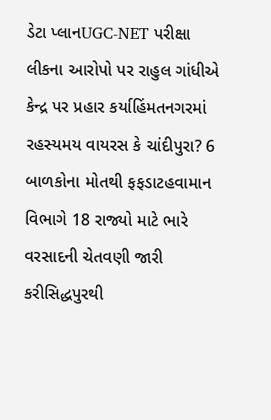ડેટા પ્લાનUGC-NET પરીક્ષા લીકના આરોપો પર રાહુલ ગાંધીએ કેન્દ્ર પર પ્રહાર કર્યાહિંમતનગરમાં રહસ્યમય વાયરસ કે ચાંદીપુરા? 6 બાળકોના મોતથી ફફડાટહવામાન વિભાગે 18 રાજ્યો માટે ભારે વરસાદની ચેતવણી જારી કરીસિદ્ધપુરથી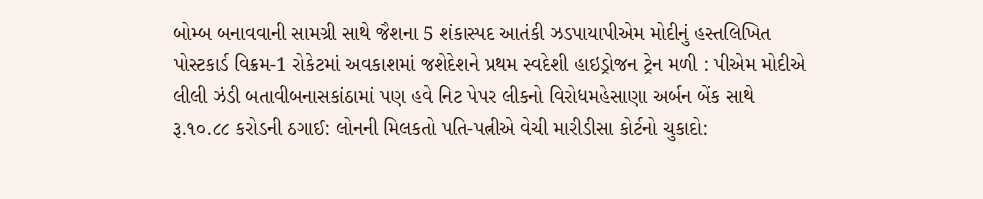બોમ્બ બનાવવાની સામગ્રી સાથે જૈશના 5 શંકાસ્પદ આતંકી ઝડપાયાપીએમ મોદીનું હસ્તલિખિત પોસ્ટકાર્ડ વિક્રમ-1 રોકેટમાં અવકાશમાં જશેદેશને પ્રથમ સ્વદેશી હાઇડ્રોજન ટ્રેન મળી : પીએમ મોદીએ લીલી ઝંડી બતાવીબનાસકાંઠામાં પણ હવે નિટ પેપર લીકનો વિરોધમહેસાણા અર્બન બેંક સાથે રૂ.૧૦.૮૮ કરોડની ઠગાઈ: લોનની મિલકતો પતિ-પત્નીએ વેચી મારીડીસા કોર્ટનો ચુકાદો: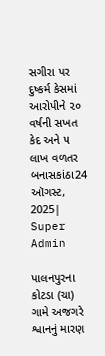સગીરા પર દુષ્કર્મ કેસમાં આરોપીને ૨૦ વર્ષની સખત કેદ અને ૫ લાખ વળતર
બનાસકાંઠા24 ઑગસ્ટ, 2025| Super Admin

પાલનપુરના કોટડા (ચા) ગામે અજગરે શ્વાનનું મારણ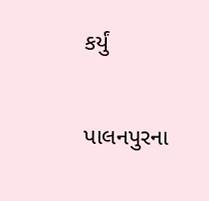કર્યું

પાલનપુરના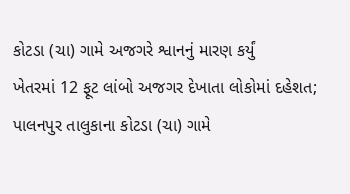કોટડા (ચા) ગામે અજગરે શ્વાનનું મારણ કર્યું
ખેતરમાં 12 ફૂટ લાંબો અજગર દેખાતા લોકોમાં દહેશત; પાલનપુર તાલુકાના કોટડા (ચા) ગામે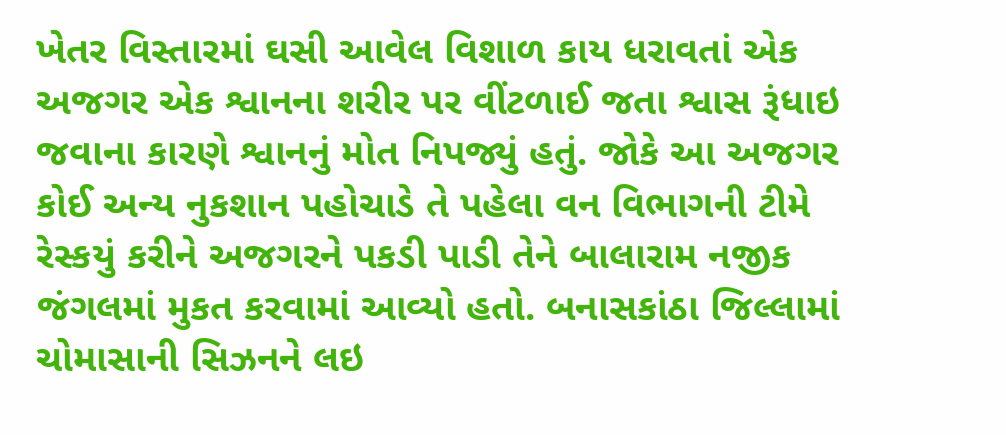ખેતર વિસ્તારમાં ઘસી આવેલ વિશાળ કાય ધરાવતાં એક અજગર એક શ્વાનના શરીર પર વીંટળાઈ જતા શ્વાસ રૂંધાઇ જવાના કારણે શ્વાનનું મોત નિપજ્યું હતું. જોકે આ અજગર કોઈ અન્ય નુકશાન પહોચાડે તે પહેલા વન વિભાગની ટીમે રેસ્કયું કરીને અજગરને પકડી પાડી તેને બાલારામ નજીક જંગલમાં મુકત કરવામાં આવ્યો હતો. બનાસકાંઠા જિલ્લામાં ચોમાસાની સિઝનને લઇ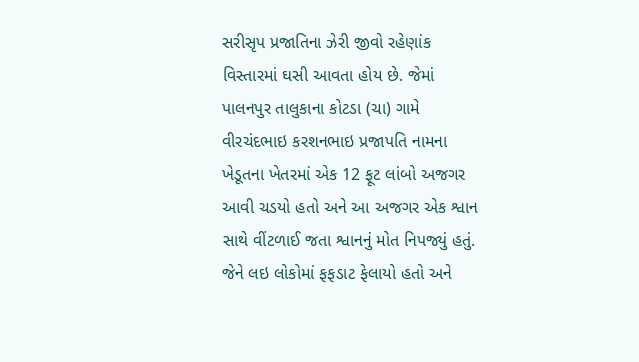સરીસૃપ પ્રજાતિના ઝેરી જીવો રહેણાંક વિસ્તારમાં ઘસી આવતા હોય છે. જેમાં પાલનપુર તાલુકાના કોટડા (ચા) ગામે વીરચંદભાઇ કરશનભાઇ પ્રજાપતિ નામના ખેડૂતના ખેતરમાં એક 12 ફૂટ લાંબો અજગર આવી ચડયો હતો અને આ અજગર એક શ્વાન સાથે વીંટળાઈ જતા શ્વાનનું મોત નિપજ્યું હતું. જેને લઇ લોકોમાં ફફડાટ ફેલાયો હતો અને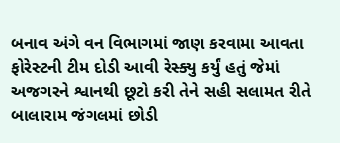બનાવ અંગે વન વિભાગમાં જાણ કરવામા આવતા ફોરેસ્ટની ટીમ દોડી આવી રેસ્ક્યુ કર્યું હતું જેમાં અજગરને શ્વાનથી છૂટો કરી તેને સહી સલામત રીતે બાલારામ જંગલમાં છોડી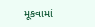મૂકવામાં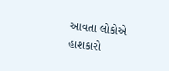આવતા લોકોએ હાશકારો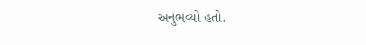અનુભવ્યો હતો.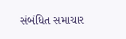સંબંધિત સમાચાર